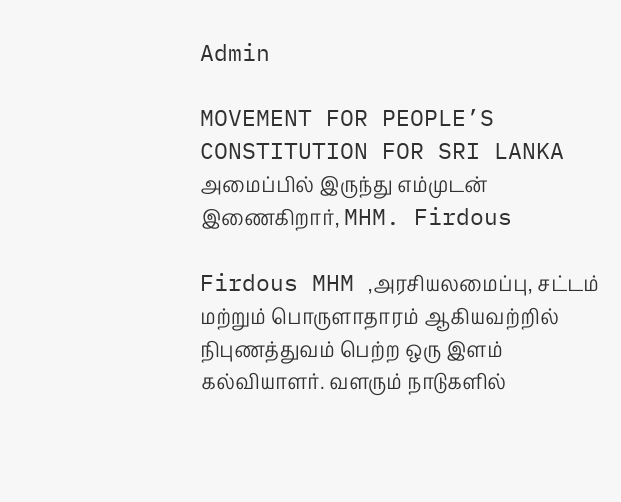Admin

MOVEMENT FOR PEOPLE’S CONSTITUTION FOR SRI LANKA அமைப்பில் இருந்து எம்முடன் இணைகிறார், MHM. Firdous

Firdous MHM ,அரசியலமைப்பு, சட்டம் மற்றும் பொருளாதாரம் ஆகியவற்றில் நிபுணத்துவம் பெற்ற ஒரு இளம் கல்வியாளர். வளரும் நாடுகளில்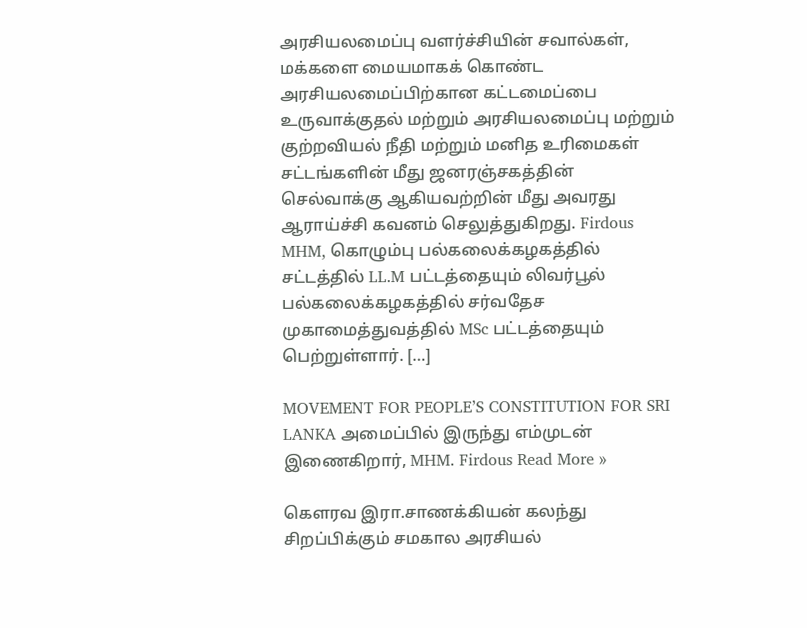அரசியலமைப்பு வளர்ச்சியின் சவால்கள், மக்களை மையமாகக் கொண்ட அரசியலமைப்பிற்கான கட்டமைப்பை உருவாக்குதல் மற்றும் அரசியலமைப்பு மற்றும் குற்றவியல் நீதி மற்றும் மனித உரிமைகள் சட்டங்களின் மீது ஜனரஞ்சகத்தின் செல்வாக்கு ஆகியவற்றின் மீது அவரது ஆராய்ச்சி கவனம் செலுத்துகிறது. Firdous MHM, கொழும்பு பல்கலைக்கழகத்தில் சட்டத்தில் LL.M பட்டத்தையும் லிவர்பூல் பல்கலைக்கழகத்தில் சர்வதேச முகாமைத்துவத்தில் MSc பட்டத்தையும் பெற்றுள்ளார். […]

MOVEMENT FOR PEOPLE’S CONSTITUTION FOR SRI LANKA அமைப்பில் இருந்து எம்முடன் இணைகிறார், MHM. Firdous Read More »

கௌரவ இரா.சாணக்கியன் கலந்து சிறப்பிக்கும் சமகால அரசியல்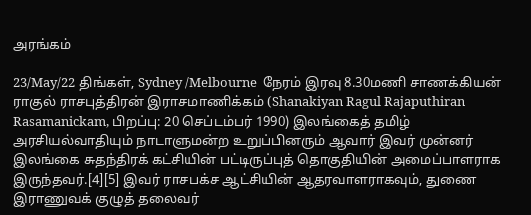அரங்கம்

23/May/22 திங்கள், Sydney /Melbourne  நேரம் இரவு 8.30மணி சாணக்கியன் ராகுல் ராசபுத்திரன் இராசமாணிக்கம் (Shanakiyan Ragul Rajaputhiran Rasamanickam, பிறப்பு: 20 செப்டம்பர் 1990) இலங்கைத் தமிழ் அரசியல்வாதியும் நாடாளுமன்ற உறுப்பினரும் ஆவார் இவர் முன்னர் இலங்கை சுதந்திரக் கட்சியின் பட்டிருப்புத் தொகுதியின் அமைப்பாளராக இருந்தவர்.[4][5] இவர் ராசபக்ச ஆட்சியின் ஆதரவாளராகவும், துணை இராணுவக் குழுத் தலைவர்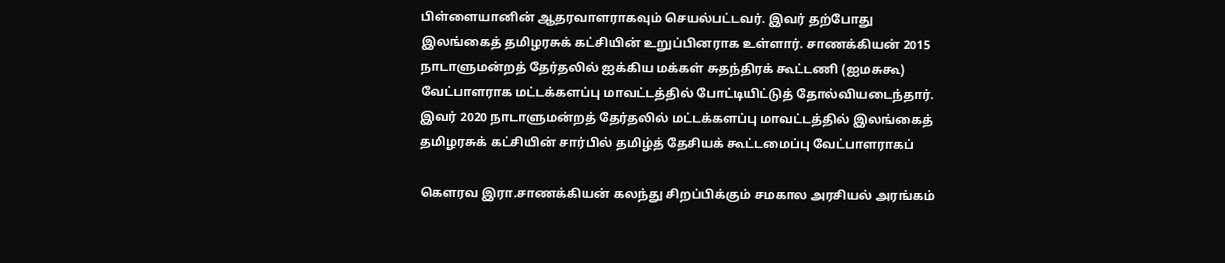பிள்ளையானின் ஆதரவாளராகவும் செயல்பட்டவர். இவர் தற்போது இலங்கைத் தமிழரசுக் கட்சியின் உறுப்பினராக உள்ளார். சாணக்கியன் 2015 நாடாளுமன்றத் தேர்தலில் ஐக்கிய மக்கள் சுதந்திரக் கூட்டணி (ஐமசுகூ) வேட்பாளராக மட்டக்களப்பு மாவட்டத்தில் போட்டியிட்டுத் தோல்வியடைந்தார். இவர் 2020 நாடாளுமன்றத் தேர்தலில் மட்டக்களப்பு மாவட்டத்தில் இலங்கைத் தமிழரசுக் கட்சியின் சார்பில் தமிழ்த் தேசியக் கூட்டமைப்பு வேட்பாளராகப்

கௌரவ இரா.சாணக்கியன் கலந்து சிறப்பிக்கும் சமகால அரசியல் அரங்கம்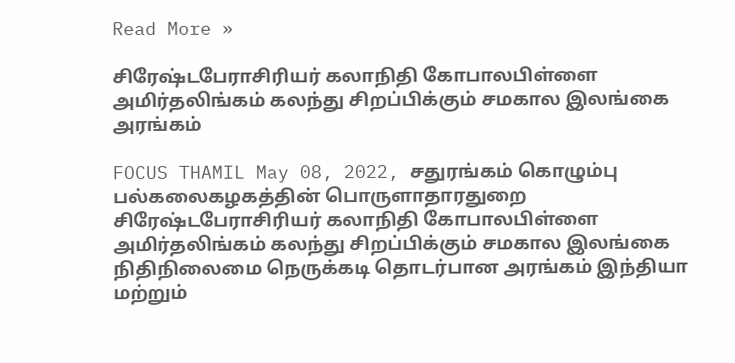Read More »

சிரேஷ்டபேராசிரியர் கலாநிதி கோபாலபிள்ளை அமிர்தலிங்கம் கலந்து சிறப்பிக்கும் சமகால இலங்கை அரங்கம்

FOCUS THAMIL May 08, 2022, சதுரங்கம் கொழும்பு பல்கலைகழகத்தின் பொருளாதாரதுறை சிரேஷ்டபேராசிரியர் கலாநிதி கோபாலபிள்ளை அமிர்தலிங்கம் கலந்து சிறப்பிக்கும் சமகால இலங்கை நிதிநிலைமை நெருக்கடி தொடர்பான அரங்கம் இந்தியா மற்றும்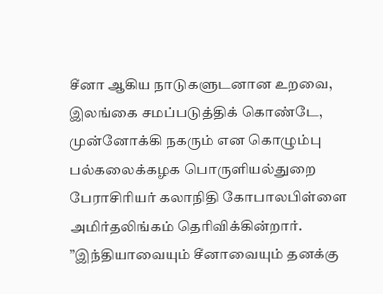சீனா ஆகிய நாடுகளுடனான உறவை, இலங்கை சமப்படுத்திக் கொண்டே, முன்னோக்கி நகரும் என கொழும்பு பல்கலைக்கழக பொருளியல்துறை பேராசிரியர் கலாநிதி கோபாலபிள்ளை அமிர்தலிங்கம் தெரிவிக்கின்றார். ”இந்தியாவையும் சீனாவையும் தனக்கு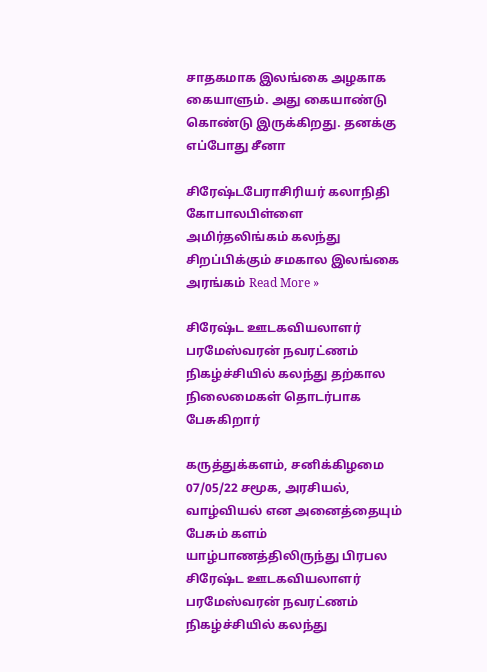சாதகமாக இலங்கை அழகாக கையாளும். அது கையாண்டு கொண்டு இருக்கிறது. தனக்கு எப்போது சீனா

சிரேஷ்டபேராசிரியர் கலாநிதி கோபாலபிள்ளை அமிர்தலிங்கம் கலந்து சிறப்பிக்கும் சமகால இலங்கை அரங்கம் Read More »

சிரேஷ்ட ஊடகவியலாளர் பரமேஸ்வரன் நவரட்ணம் நிகழ்ச்சியில் கலந்து தற்கால நிலைமைகள் தொடர்பாக பேசுகிறார்

கருத்துக்களம், சனிக்கிழமை 07/05/22 சமூக, அரசியல், வாழ்வியல் என அனைத்தையும் பேசும் களம் யாழ்பாணத்திலிருந்து பிரபல சிரேஷ்ட ஊடகவியலாளர் பரமேஸ்வரன் நவரட்ணம் நிகழ்ச்சியில் கலந்து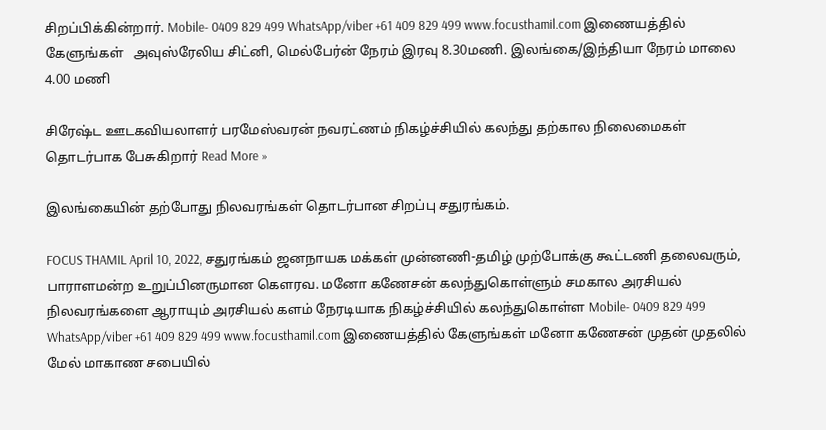சிறப்பிக்கின்றார். Mobile- 0409 829 499 WhatsApp/viber +61 409 829 499 www.focusthamil.com இணையத்தில் கேளுங்கள்   அவுஸ்ரேலிய சிட்னி, மெல்பேர்ன் நேரம் இரவு 8.30மணி. இலங்கை/இந்தியா நேரம் மாலை 4.00 மணி

சிரேஷ்ட ஊடகவியலாளர் பரமேஸ்வரன் நவரட்ணம் நிகழ்ச்சியில் கலந்து தற்கால நிலைமைகள் தொடர்பாக பேசுகிறார் Read More »

இலங்கையின் தற்போது நிலவரங்கள் தொடர்பான சிறப்பு சதுரங்கம்.

FOCUS THAMIL April 10, 2022, சதுரங்கம் ஜனநாயக மக்கள் முன்னணி-தமிழ் முற்போக்கு கூட்டணி தலைவரும், பாராளமன்ற உறுப்பினருமான கௌரவ. மனோ கணேசன் கலந்துகொள்ளும் சமகால அரசியல் நிலவரங்களை ஆராயும் அரசியல் களம் நேரடியாக நிகழ்ச்சியில் கலந்துகொள்ள Mobile- 0409 829 499 WhatsApp/viber +61 409 829 499 www.focusthamil.com இணையத்தில் கேளுங்கள் மனோ கணேசன் முதன் முதலில் மேல் மாகாண சபையில்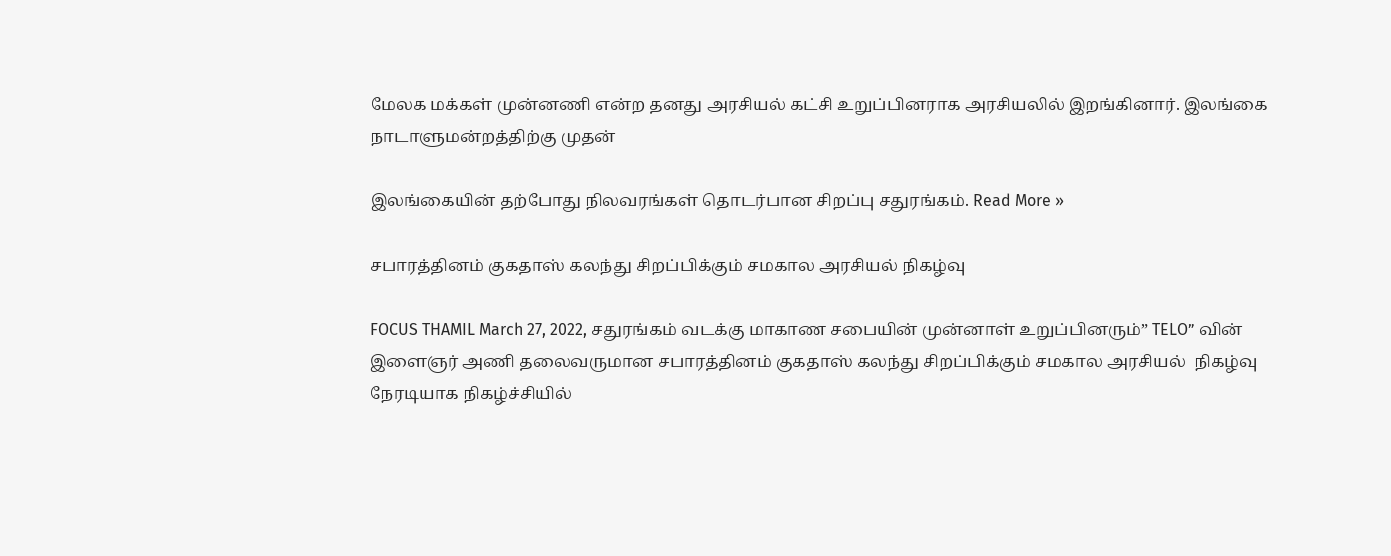மேலக மக்கள் முன்னணி என்ற தனது அரசியல் கட்சி உறுப்பினராக அரசியலில் இறங்கினார். இலங்கை நாடாளுமன்றத்திற்கு முதன்

இலங்கையின் தற்போது நிலவரங்கள் தொடர்பான சிறப்பு சதுரங்கம். Read More »

சபாரத்தினம் குகதாஸ் கலந்து சிறப்பிக்கும் சமகால அரசியல் நிகழ்வு

FOCUS THAMIL March 27, 2022, சதுரங்கம் வடக்கு மாகாண சபையின் முன்னாள் உறுப்பினரும்” TELO” வின் இளைஞர் அணி தலைவருமான சபாரத்தினம் குகதாஸ் கலந்து சிறப்பிக்கும் சமகால அரசியல்  நிகழ்வு நேரடியாக நிகழ்ச்சியில்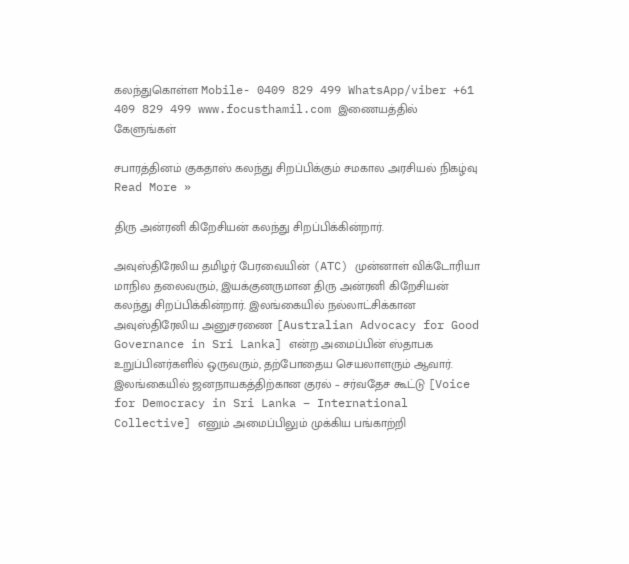கலந்துகொள்ள Mobile- 0409 829 499 WhatsApp/viber +61 409 829 499 www.focusthamil.com இணையத்தில் கேளுங்கள்

சபாரத்தினம் குகதாஸ் கலந்து சிறப்பிக்கும் சமகால அரசியல் நிகழ்வு Read More »

திரு அன்ரனி கிறேசியன் கலந்து சிறப்பிக்கின்றார்.

அவுஸ்திரேலிய தமிழர் பேரவையின் (ATC) முன்னாள் விக்டோரியா மாநில தலைவரும், இயக்குனருமான திரு அன்ரனி கிறேசியன் கலந்து சிறப்பிக்கின்றார். இலங்கையில் நல்லாட்சிக்கான அவுஸ்திரேலிய அனுசரணை [Australian Advocacy for Good Governance in Sri Lanka] என்ற அமைப்பின் ஸ்தாபக உறுப்பினர்களில் ஒருவரும், தற்போதைய செயலாளரும் ஆவார். இலங்கையில் ஜனநாயகத்திற்கான குரல் – சர்வதேச கூட்டு [Voice for Democracy in Sri Lanka – International Collective] எனும் அமைப்பிலும் முக்கிய பங்காற்றி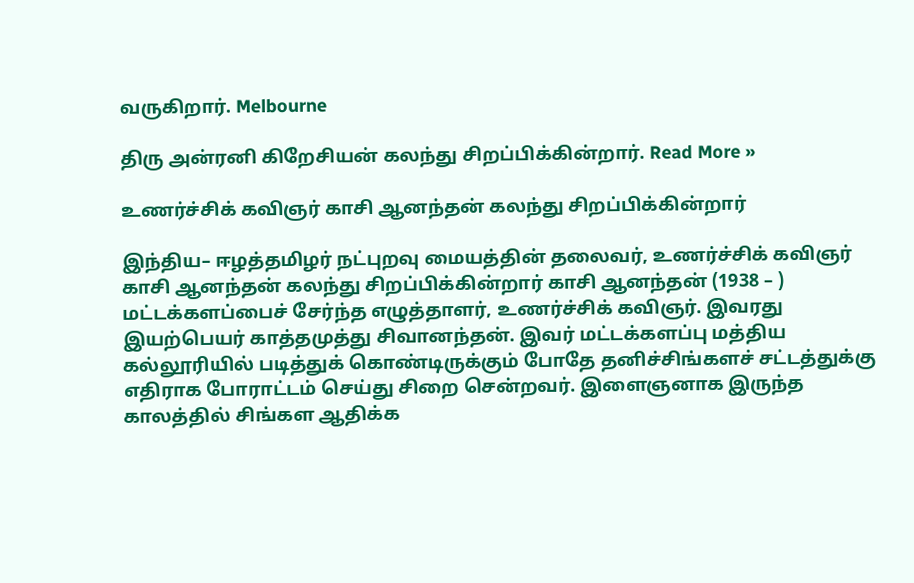வருகிறார். Melbourne

திரு அன்ரனி கிறேசியன் கலந்து சிறப்பிக்கின்றார். Read More »

உணர்ச்சிக் கவிஞர் காசி ஆனந்தன் கலந்து சிறப்பிக்கின்றார்

இந்திய– ஈழத்தமிழர் நட்புறவு மையத்தின் தலைவர், உணர்ச்சிக் கவிஞர்  காசி ஆனந்தன் கலந்து சிறப்பிக்கின்றார் காசி ஆனந்தன் (1938 – ) மட்டக்களப்பைச் சேர்ந்த எழுத்தாளர், உணர்ச்சிக் கவிஞர். இவரது இயற்பெயர் காத்தமுத்து சிவானந்தன். இவர் மட்டக்களப்பு மத்திய கல்லூரியில் படித்துக் கொண்டிருக்கும் போதே தனிச்சிங்களச் சட்டத்துக்கு எதிராக போராட்டம் செய்து சிறை சென்றவர். இளைஞனாக இருந்த காலத்தில் சிங்கள ஆதிக்க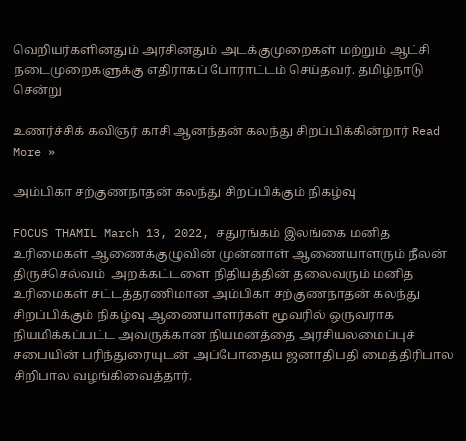வெறியர்களினதும் அரசினதும் அடக்குமுறைகள் மற்றும் ஆட்சி நடைமுறைகளுக்கு எதிராகப் போராட்டம் செய்தவர். தமிழ்நாடு சென்று

உணர்ச்சிக் கவிஞர் காசி ஆனந்தன் கலந்து சிறப்பிக்கின்றார் Read More »

அம்பிகா சற்குணநாதன் கலந்து சிறப்பிக்கும் நிகழ்வு

FOCUS THAMIL March 13, 2022, சதுரங்கம் இலங்கை மனித உரிமைகள் ஆணைக்குழுவின் முன்னாள் ஆணையாளரும் நீலன் திருச்செல்வம்  அறக்கட்டளை நிதியத்தின் தலைவரும் மனித உரிமைகள் சட்டத்தரணிமான அம்பிகா சற்குணநாதன் கலந்து சிறப்பிக்கும் நிகழ்வு ஆணையாளர்கள் மூவரில் ஒருவராக நியமிக்கப்பட்ட அவருக்கான நியமனத்தை அரசியலமைப்புச் சபையின் பரிந்துரையுடன் அப்போதைய ஜனாதிபதி மைத்திரிபால சிறிபால வழங்கிவைத்தார்.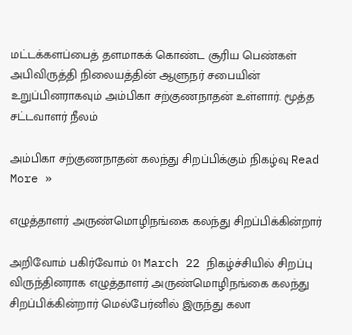மட்டக்களப்பைத் தளமாகக் கொண்ட சூரிய பெண்கள் அபிவிருத்தி நிலையத்தின் ஆளுநர் சபையின் உறுப்பினராகவும் அம்பிகா சற்குணநாதன் உள்ளார். மூத்த சட்டவாளர் நீலம்

அம்பிகா சற்குணநாதன் கலந்து சிறப்பிக்கும் நிகழ்வு Read More »

எழுத்தாளர் அருண்மொழிநங்கை கலந்து சிறப்பிக்கின்றார்

அறிவோம் பகிர்வோம் 01 March 22 நிகழ்ச்சியில் சிறப்பு விருந்தினராக எழுத்தாளர் அருண்மொழிநங்கை கலந்து சிறப்பிக்கின்றார் மெல்பேர்னில் இருந்து கலா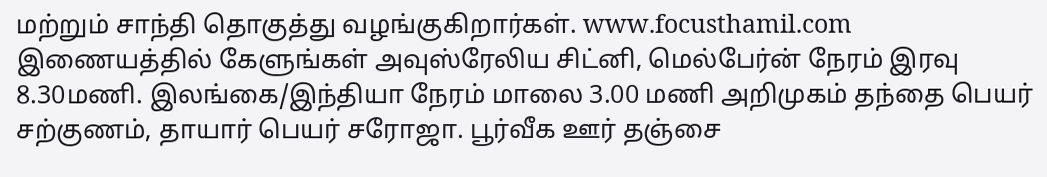மற்றும் சாந்தி தொகுத்து வழங்குகிறார்கள். www.focusthamil.com இணையத்தில் கேளுங்கள் அவுஸ்ரேலிய சிட்னி, மெல்பேர்ன் நேரம் இரவு 8.30மணி. இலங்கை/இந்தியா நேரம் மாலை 3.00 மணி அறிமுகம் தந்தை பெயர் சற்குணம், தாயார் பெயர் சரோஜா. பூர்வீக ஊர் தஞ்சை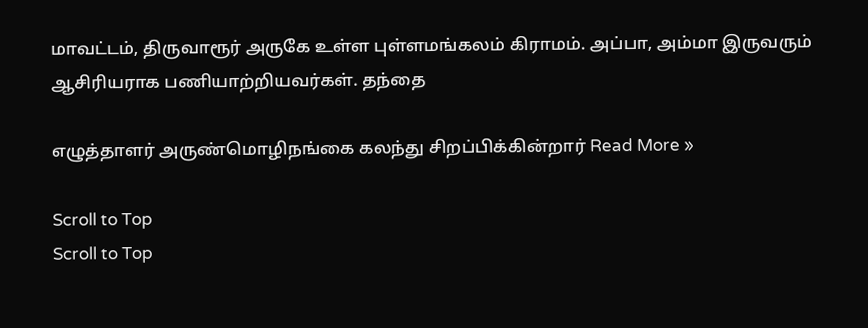மாவட்டம், திருவாரூர் அருகே உள்ள புள்ளமங்கலம் கிராமம். அப்பா, அம்மா இருவரும் ஆசிரியராக பணியாற்றியவர்கள். தந்தை

எழுத்தாளர் அருண்மொழிநங்கை கலந்து சிறப்பிக்கின்றார் Read More »

Scroll to Top
Scroll to Top